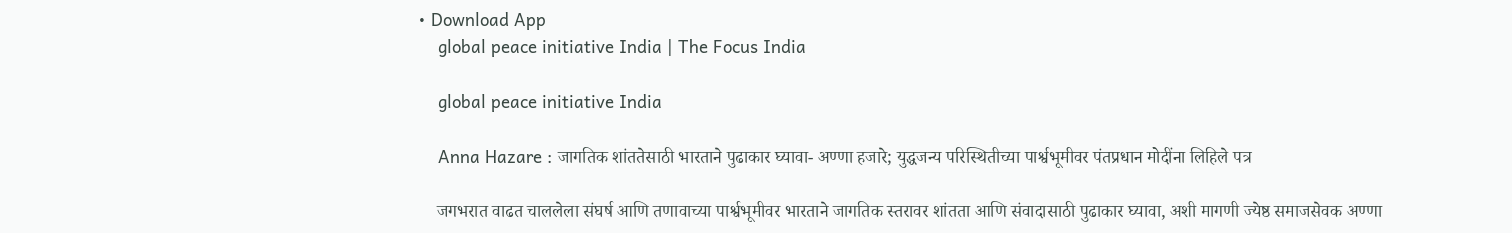• Download App
    global peace initiative India | The Focus India

    global peace initiative India

    Anna Hazare : जागतिक शांततेसाठी भारताने पुढाकार घ्यावा- अण्णा हजारे; युद्धजन्य परिस्थितीच्या पार्श्वभूमीवर पंतप्रधान मोदींना लिहिले पत्र

    जगभरात वाढत चाललेला संघर्ष आणि तणावाच्या पार्श्वभूमीवर भारताने जागतिक स्तरावर शांतता आणि संवादासाठी पुढाकार घ्यावा, अशी मागणी ज्येष्ठ समाजसेवक अण्णा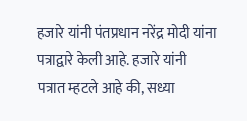हजारे यांनी पंतप्रधान नरेंद्र मोदी यांना पत्राद्वारे केली आहे. हजारे यांनी पत्रात म्हटले आहे की, सध्या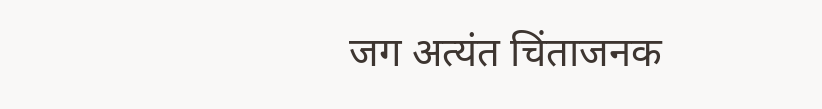जग अत्यंत चिंताजनक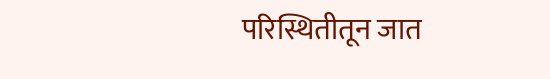परिस्थितीतून जात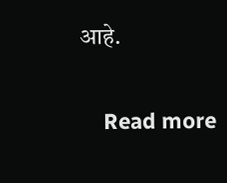आहे.

    Read more